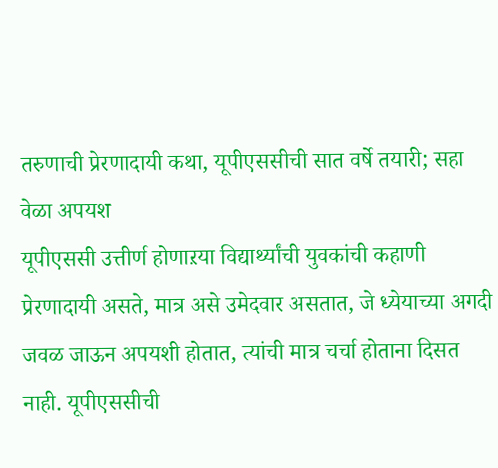तरुणाची प्रेरणादायी कथा, यूपीएससीची सात वर्षे तयारी; सहा वेळा अपयश
यूपीएससी उत्तीर्ण होणाऱया विद्यार्थ्यांची युवकांची कहाणी प्रेरणादायी असते, मात्र असे उमेदवार असतात, जे ध्येयाच्या अगदी जवळ जाऊन अपयशी होतात, त्यांची मात्र चर्चा होताना दिसत नाही. यूपीएससीची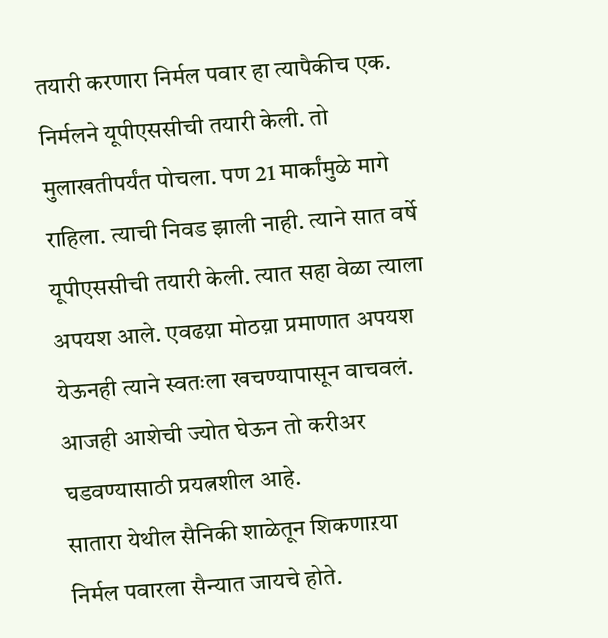तयारी करणारा निर्मल पवार हा त्यापैकीच एक. निर्मलने यूपीएससीची तयारी केली. तो मुलाखतीपर्यंत पोचला. पण 21 मार्कांमुळे मागे राहिला. त्याची निवड झाली नाही. त्याने सात वर्षे यूपीएससीची तयारी केली. त्यात सहा वेळा त्याला अपयश आले. एवढय़ा मोठय़ा प्रमाणात अपयश येऊनही त्याने स्वतःला खचण्यापासून वाचवलं. आजही आशेची ज्योत घेऊन तो करीअर घडवण्यासाठी प्रयत्नशील आहे.
सातारा येथील सैनिकी शाळेतून शिकणाऱया निर्मल पवारला सैन्यात जायचे होते.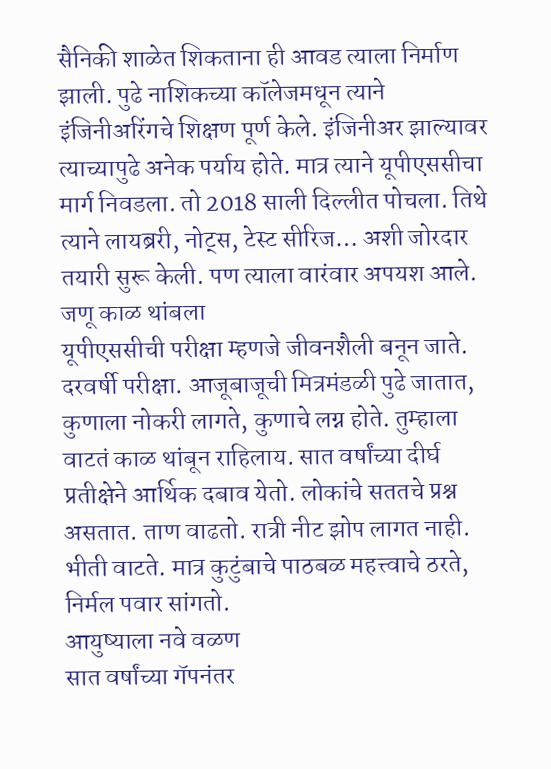सैनिकी शाळेत शिकताना ही आवड त्याला निर्माण झाली. पुढे नाशिकच्या कॉलेजमधून त्याने इंजिनीअरिंगचे शिक्षण पूर्ण केले. इंजिनीअर झाल्यावर त्याच्यापुढे अनेक पर्याय होते. मात्र त्याने यूपीएससीचा मार्ग निवडला. तो 2018 साली दिल्लीत पोचला. तिथे त्याने लायब्ररी, नोट्स, टेस्ट सीरिज… अशी जोरदार तयारी सुरू केली. पण त्याला वारंवार अपयश आले.
जणू काळ थांबला
यूपीएससीची परीक्षा म्हणजे जीवनशैली बनून जाते. दरवर्षी परीक्षा. आजूबाजूची मित्रमंडळी पुढे जातात, कुणाला नोकरी लागते, कुणाचे लग्न होते. तुम्हाला वाटतं काळ थांबून राहिलाय. सात वर्षांच्या दीर्घ प्रतीक्षेने आर्थिक दबाव येतो. लोकांचे सततचे प्रश्न असतात. ताण वाढतो. रात्री नीट झोप लागत नाही. भीती वाटते. मात्र कुटुंबाचे पाठबळ महत्त्वाचे ठरते, निर्मल पवार सांगतो.
आयुष्याला नवे वळण
सात वर्षांच्या गॅपनंतर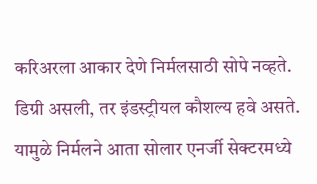करिअरला आकार देणे निर्मलसाठी सोपे नव्हते. डिग्री असली, तर इंडस्ट्रीयल कौशल्य हवे असते. यामुळे निर्मलने आता सोलार एनर्जी सेक्टरमध्ये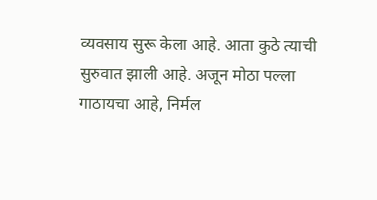व्यवसाय सुरू केला आहे. आता कुठे त्याची सुरुवात झाली आहे. अजून मोठा पल्ला गाठायचा आहे, निर्मल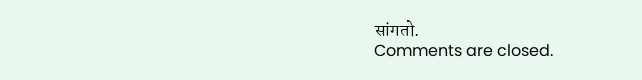सांगतो.
Comments are closed.